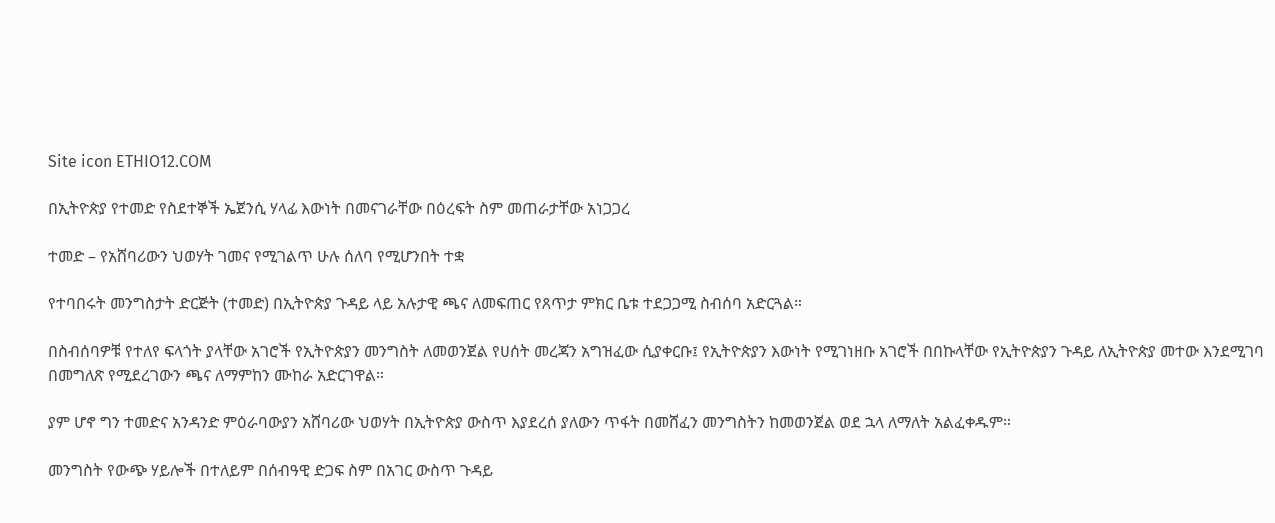Site icon ETHIO12.COM

በኢትዮጵያ የተመድ የስደተኞች ኤጀንሲ ሃላፊ እውነት በመናገራቸው በዕረፍት ስም መጠራታቸው አነጋጋረ

ተመድ – የአሸባሪውን ህወሃት ገመና የሚገልጥ ሁሉ ሰለባ የሚሆንበት ተቋ

የተባበሩት መንግስታት ድርጅት (ተመድ) በኢትዮጵያ ጉዳይ ላይ አሉታዊ ጫና ለመፍጠር የጸጥታ ምክር ቤቱ ተደጋጋሚ ስብሰባ አድርጓል።

በስብሰባዎቹ የተለየ ፍላጎት ያላቸው አገሮች የኢትዮጵያን መንግስት ለመወንጀል የሀሰት መረጃን አግዝፈው ሲያቀርቡ፤ የኢትዮጵያን እውነት የሚገነዘቡ አገሮች በበኩላቸው የኢትዮጵያን ጉዳይ ለኢትዮጵያ መተው እንደሚገባ በመግለጽ የሚደረገውን ጫና ለማምከን ሙከራ አድርገዋል።

ያም ሆኖ ግን ተመድና አንዳንድ ምዕራባውያን አሸባሪው ህወሃት በኢትዮጵያ ውስጥ እያደረሰ ያለውን ጥፋት በመሸፈን መንግስትን ከመወንጀል ወደ ኋላ ለማለት አልፈቀዱም።

መንግስት የውጭ ሃይሎች በተለይም በሰብዓዊ ድጋፍ ስም በአገር ውስጥ ጉዳይ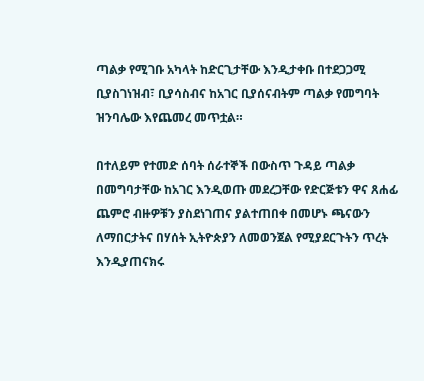ጣልቃ የሚገቡ አካላት ከድርጊታቸው እንዲታቀቡ በተደጋጋሚ ቢያስገነዝብ፣ ቢያሳስብና ከአገር ቢያሰናብትም ጣልቃ የመግባት ዝንባሌው እየጨመረ መጥቷል።

በተለይም የተመድ ሰባት ሰራተኞች በውስጥ ጉዳይ ጣልቃ በመግባታቸው ከአገር እንዲወጡ መደረጋቸው የድርጅቱን ዋና ጸሐፊ ጨምሮ ብዙዎቹን ያስደነገጠና ያልተጠበቀ በመሆኑ ጫናውን ለማበርታትና በሃሰት ኢትዮጵያን ለመወንጀል የሚያደርጉትን ጥረት እንዲያጠናክሩ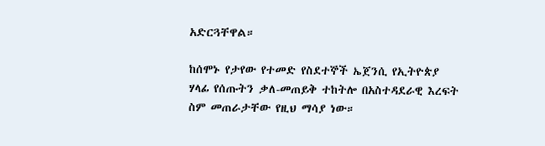አድርጓቸዋል።

ከሰሞኑ የታየው የተመድ የስደተኞች ኤጀንሲ የኢትዮጵያ ሃላፊ የሰጡትን ቃለ-መጠይቅ ተከትሎ በአስተዳደራዊ እረፍት ስም መጠራታቸው የዚህ ማሳያ ነው።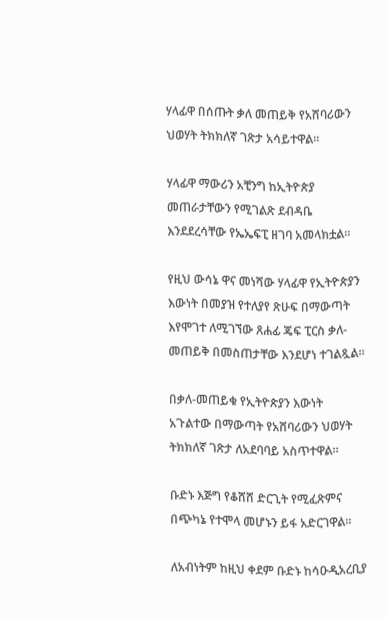ሃላፊዋ በሰጡት ቃለ መጠይቅ የአሸባሪውን ህወሃት ትክክለኛ ገጽታ አሳይተዋል።

ሃላፊዋ ማውሪን አቺንግ ከኢትዮጵያ መጠራታቸውን የሚገልጽ ደብዳቤ እንደደረሳቸው የኤኤፍፒ ዘገባ አመላክቷል።

የዚህ ውሳኔ ዋና መነሻው ሃላፊዋ የኢትዮጵያን እውነት በመያዝ የተለያየ ጽሁፍ በማውጣት እየሞገተ ለሚገኘው ጸሐፊ ጄፍ ፒርስ ቃለ-መጠይቅ በመስጠታቸው እንደሆነ ተገልጿል።

በቃለ-መጠይቁ የኢትዮጵያን እውነት አጉልተው በማውጣት የአሸባሪውን ህወሃት ትክክለኛ ገጽታ ለአደባባይ አስጥተዋል።

ቡድኑ እጅግ የቆሸሸ ድርጊት የሚፈጽምና በጭካኔ የተሞላ መሆኑን ይፋ አድርገዋል።

ለአብነትም ከዚህ ቀደም ቡድኑ ከሳዑዲአረቢያ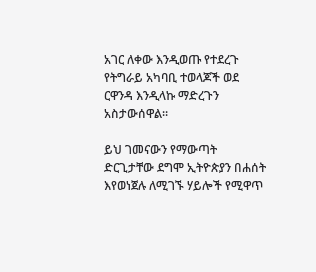አገር ለቀው እንዲወጡ የተደረጉ የትግራይ አካባቢ ተወላጆች ወደ ርዋንዳ እንዲላኩ ማድረጉን አስታውሰዋል።

ይህ ገመናውን የማውጣት ድርጊታቸው ደግሞ ኢትዮጵያን በሐሰት እየወነጀሉ ለሚገኙ ሃይሎች የሚዋጥ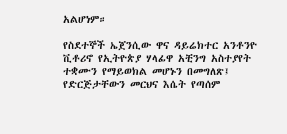አልሆነም።

የስደተኞች ኤጀንሲው ዋና ዳይሬክተር አንቶንዮ ቪቶሪኖ የኢትዮጵያ ሃላፊዋ አቺንግ አስተያየት ተቋሙን የማይወክል መሆኑን በመግለጽ፤ የድርጅታቸውን መርህና እሴት የጣሰም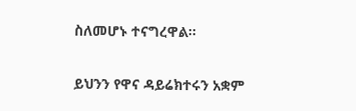ስለመሆኑ ተናግረዋል።

ይህንን የዋና ዳይሬክተሩን አቋም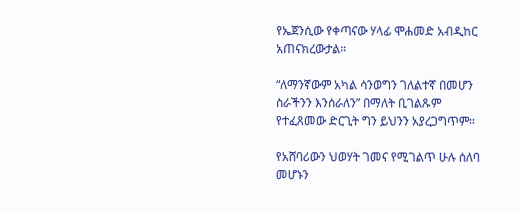የኤጀንሲው የቀጣናው ሃላፊ ሞሐመድ አብዲከር አጠናክረውታል።

“ለማንኛውም አካል ሳንወግን ገለልተኛ በመሆን ስራችንን እንሰራለን” በማለት ቢገልጹም የተፈጸመው ድርጊት ግን ይህንን አያረጋግጥም።

የአሸባሪውን ህወሃት ገመና የሚገልጥ ሁሉ ሰለባ መሆኑን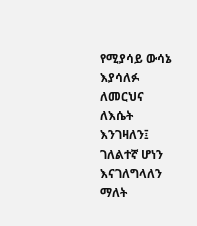የሚያሳይ ውሳኔ እያሳለፉ ለመርህና ለእሴት እንገዛለን፤ ገለልተኛ ሆነን እናገለግላለን ማለት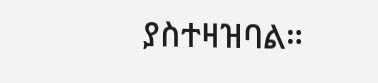ያስተዛዝባል።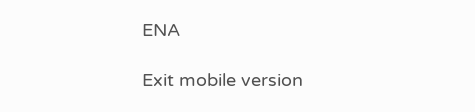ENA

Exit mobile version